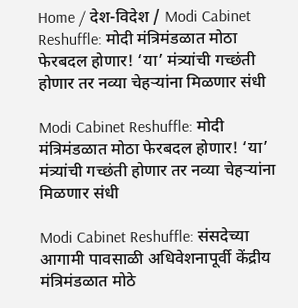Home / देश-विदेश / Modi Cabinet Reshuffle: मोदी मंत्रिमंडळात मोठा फेरबदल होणार! ‘या’ मंत्र्यांची गच्छंती होणार तर नव्या चेहऱ्यांना मिळणार संधी

Modi Cabinet Reshuffle: मोदी मंत्रिमंडळात मोठा फेरबदल होणार! ‘या’ मंत्र्यांची गच्छंती होणार तर नव्या चेहऱ्यांना मिळणार संधी

Modi Cabinet Reshuffle: संसदेच्या आगामी पावसाळी अधिवेशनापूर्वी केंद्रीय मंत्रिमंडळात मोठे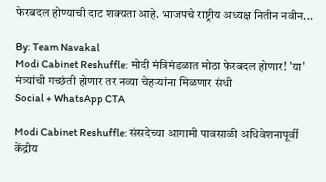फेरबदल होण्याची दाट शक्यता आहे. भाजपचे राष्ट्रीय अध्यक्ष नितीन नवीन...

By: Team Navakal
Modi Cabinet Reshuffle: मोदी मंत्रिमंडळात मोठा फेरबदल होणार! 'या' मंत्र्यांची गच्छंती होणार तर नव्या चेहऱ्यांना मिळणार संधी
Social + WhatsApp CTA

Modi Cabinet Reshuffle: संसदेच्या आगामी पावसाळी अधिवेशनापूर्वी केंद्रीय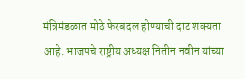मंत्रिमंडळात मोठे फेरबदल होण्याची दाट शक्यता आहे. भाजपचे राष्ट्रीय अध्यक्ष नितीन नवीन यांच्या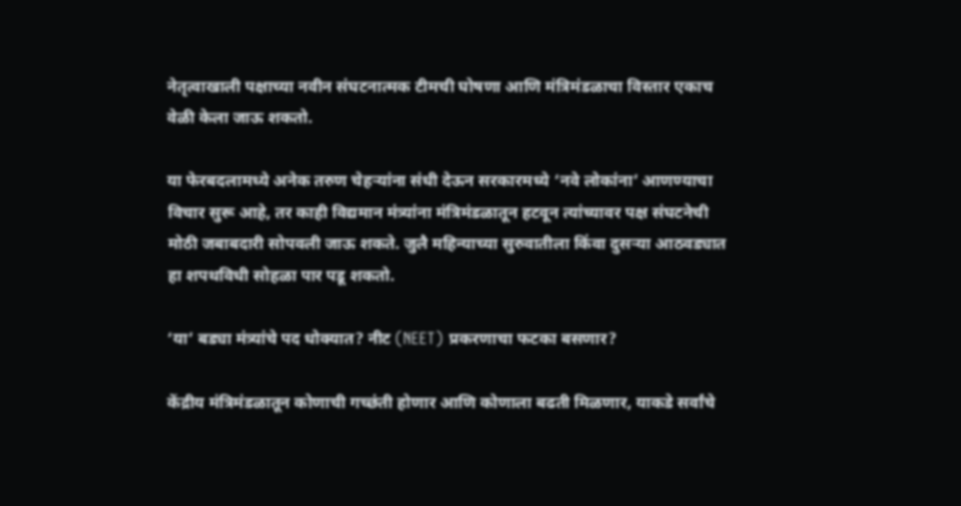नेतृत्वाखाली पक्षाच्या नवीन संघटनात्मक टीमची घोषणा आणि मंत्रिमंडळाचा विस्तार एकाच वेळी केला जाऊ शकतो.

या फेरबदलामध्ये अनेक तरुण चेहऱ्यांना संधी देऊन सरकारमध्ये ‘नवे लोकांना’ आणण्याचा विचार सुरू आहे, तर काही विद्यमान मंत्र्यांना मंत्रिमंडळातून हटवून त्यांच्यावर पक्ष संघटनेची मोठी जबाबदारी सोपवली जाऊ शकते. जुलै महिन्याच्या सुरुवातीला किंवा दुसऱ्या आठवड्यात हा शपथविधी सोहळा पार पडू शकतो.

‘या’ बड्या मंत्र्यांचे पद धोक्यात? नीट (NEET) प्रकरणाचा फटका बसणार?

केंद्रीय मंत्रिमंडळातून कोणाची गच्छंती होणार आणि कोणाला बढती मिळणार, याकडे सर्वांचे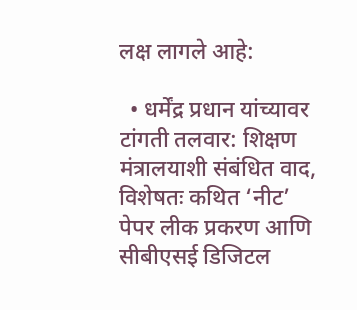लक्ष लागले आहे:

  • धर्मेंद्र प्रधान यांच्यावर टांगती तलवार: शिक्षण मंत्रालयाशी संबंधित वाद, विशेषतः कथित ‘नीट’ पेपर लीक प्रकरण आणि सीबीएसई डिजिटल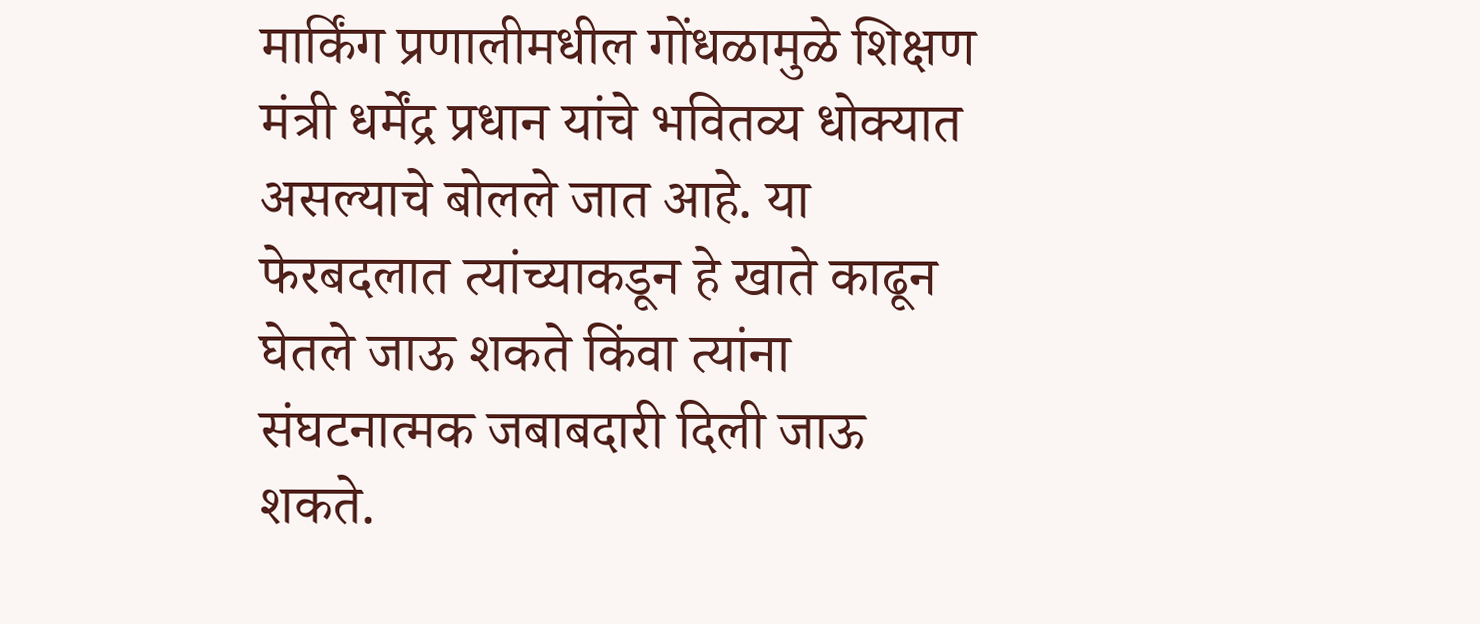मार्किंग प्रणालीमधील गोंधळामुळे शिक्षण मंत्री धर्मेंद्र प्रधान यांचे भवितव्य धोक्यात असल्याचे बोलले जात आहे. या फेरबदलात त्यांच्याकडून हे खाते काढून घेतले जाऊ शकते किंवा त्यांना संघटनात्मक जबाबदारी दिली जाऊ शकते.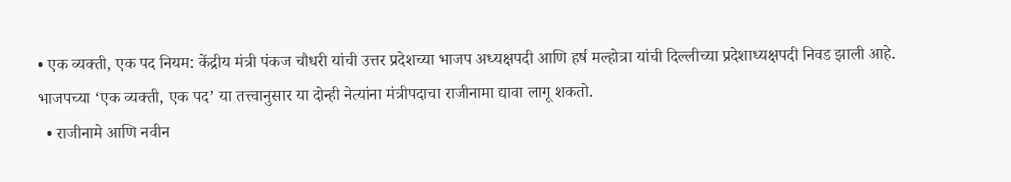• एक व्यक्ती, एक पद नियम: केंद्रीय मंत्री पंकज चौधरी यांची उत्तर प्रदेशच्या भाजप अध्यक्षपदी आणि हर्ष मल्होत्रा यांची दिल्लीच्या प्रदेशाध्यक्षपदी निवड झाली आहे. भाजपच्या ‘एक व्यक्ती, एक पद’ या तत्त्वानुसार या दोन्ही नेत्यांना मंत्रीपदाचा राजीनामा द्यावा लागू शकतो.
  • राजीनामे आणि नवीन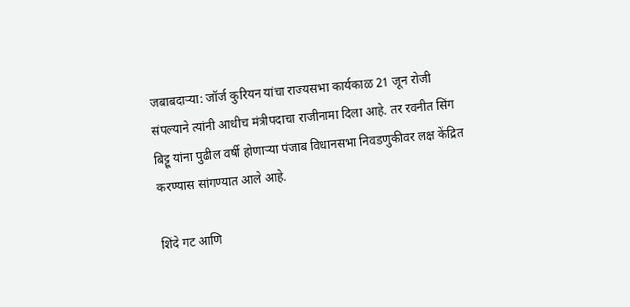जबाबदाऱ्या: जॉर्ज कुरियन यांचा राज्यसभा कार्यकाळ 21 जून रोजी संपल्याने त्यांनी आधीच मंत्रीपदाचा राजीनामा दिला आहे. तर रवनीत सिंग बिट्टू यांना पुढील वर्षी होणाऱ्या पंजाब विधानसभा निवडणुकीवर लक्ष केंद्रित करण्यास सांगण्यात आले आहे.

शिंदे गट आणि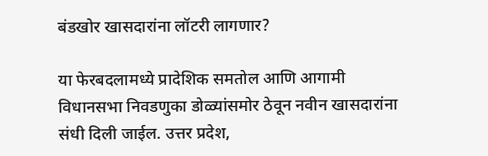बंडखोर खासदारांना लॉटरी लागणार?

या फेरबदलामध्ये प्रादेशिक समतोल आणि आगामी विधानसभा निवडणुका डोळ्यांसमोर ठेवून नवीन खासदारांना संधी दिली जाईल. उत्तर प्रदेश,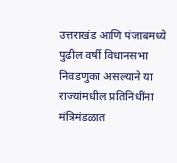उत्तराखंड आणि पंजाबमध्ये पुढील वर्षी विधानसभा निवडणुका असल्याने या राज्यांमधील प्रतिनिधींना मंत्रिमंडळात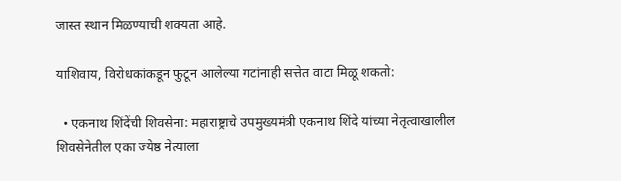जास्त स्थान मिळण्याची शक्यता आहे.

याशिवाय, विरोधकांकडून फुटून आलेल्या गटांनाही सत्तेत वाटा मिळू शकतो:

  • एकनाथ शिंदेंची शिवसेना: महाराष्ट्राचे उपमुख्यमंत्री एकनाथ शिंदे यांच्या नेतृत्वाखालील शिवसेनेतील एका ज्येष्ठ नेत्याला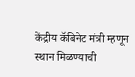केंद्रीय कॅबिनेट मंत्री म्हणून स्थान मिळण्याची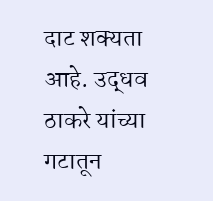दाट शक्यता आहे. उद्धव ठाकरे यांच्या गटातून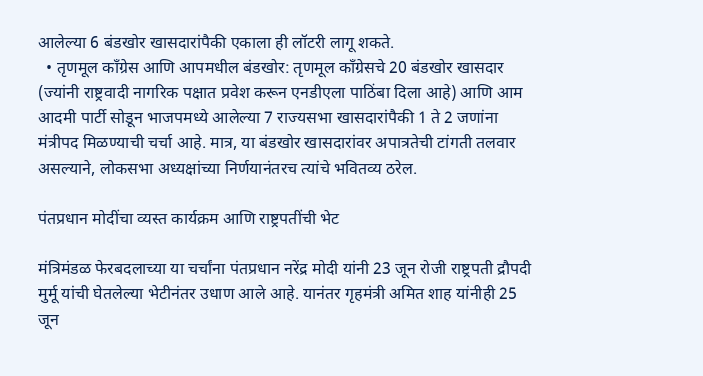आलेल्या 6 बंडखोर खासदारांपैकी एकाला ही लॉटरी लागू शकते.
  • तृणमूल काँग्रेस आणि आपमधील बंडखोर: तृणमूल काँग्रेसचे 20 बंडखोर खासदार (ज्यांनी राष्ट्रवादी नागरिक पक्षात प्रवेश करून एनडीएला पाठिंबा दिला आहे) आणि आम आदमी पार्टी सोडून भाजपमध्ये आलेल्या 7 राज्यसभा खासदारांपैकी 1 ते 2 जणांना मंत्रीपद मिळण्याची चर्चा आहे. मात्र, या बंडखोर खासदारांवर अपात्रतेची टांगती तलवार असल्याने, लोकसभा अध्यक्षांच्या निर्णयानंतरच त्यांचे भवितव्य ठरेल.

पंतप्रधान मोदींचा व्यस्त कार्यक्रम आणि राष्ट्रपतींची भेट

मंत्रिमंडळ फेरबदलाच्या या चर्चांना पंतप्रधान नरेंद्र मोदी यांनी 23 जून रोजी राष्ट्रपती द्रौपदी मुर्मू यांची घेतलेल्या भेटीनंतर उधाण आले आहे. यानंतर गृहमंत्री अमित शाह यांनीही 25 जून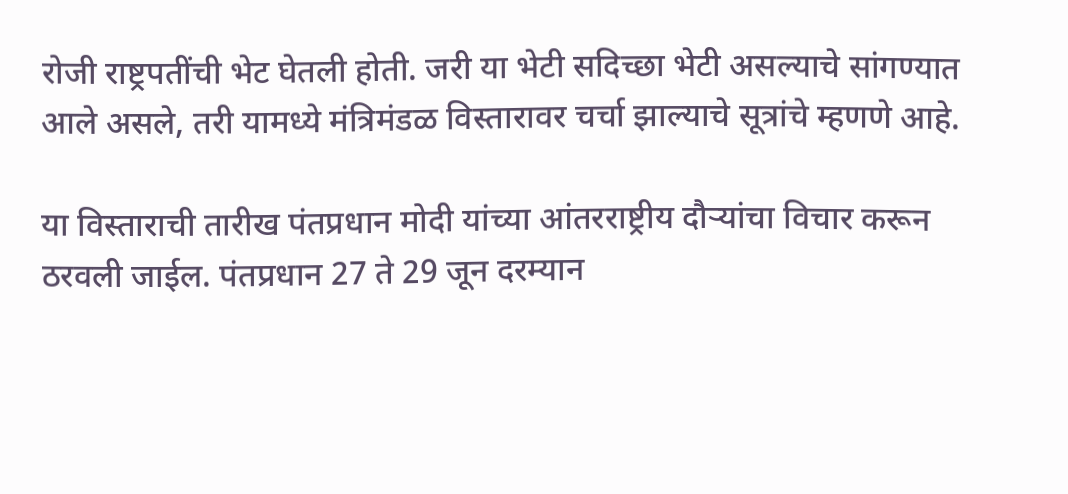रोजी राष्ट्रपतींची भेट घेतली होती. जरी या भेटी सदिच्छा भेटी असल्याचे सांगण्यात आले असले, तरी यामध्ये मंत्रिमंडळ विस्तारावर चर्चा झाल्याचे सूत्रांचे म्हणणे आहे.

या विस्ताराची तारीख पंतप्रधान मोदी यांच्या आंतरराष्ट्रीय दौऱ्यांचा विचार करून ठरवली जाईल. पंतप्रधान 27 ते 29 जून दरम्यान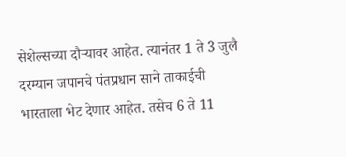सेशेल्सच्या दौऱ्यावर आहेत. त्यानंतर 1 ते 3 जुलै दरम्यान जपानचे पंतप्रधान साने ताकाईची भारताला भेट देणार आहेत. तसेच 6 ते 11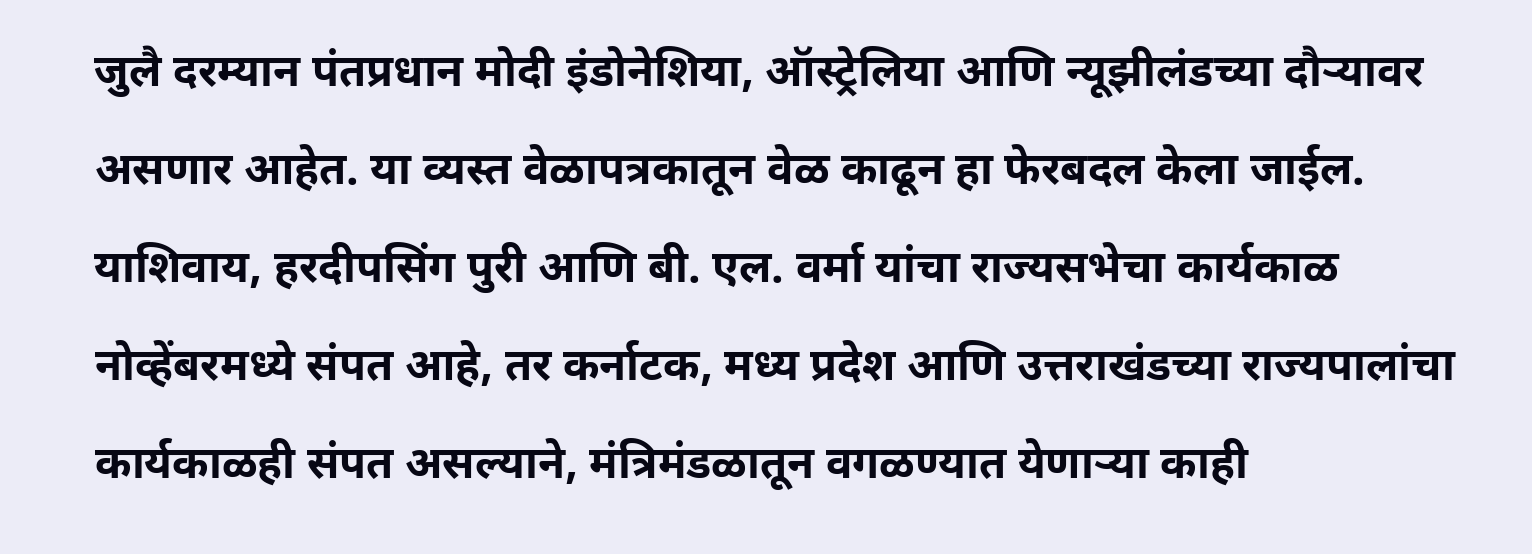जुलै दरम्यान पंतप्रधान मोदी इंडोनेशिया, ऑस्ट्रेलिया आणि न्यूझीलंडच्या दौऱ्यावर असणार आहेत. या व्यस्त वेळापत्रकातून वेळ काढून हा फेरबदल केला जाईल. याशिवाय, हरदीपसिंग पुरी आणि बी. एल. वर्मा यांचा राज्यसभेचा कार्यकाळ नोव्हेंबरमध्ये संपत आहे, तर कर्नाटक, मध्य प्रदेश आणि उत्तराखंडच्या राज्यपालांचा कार्यकाळही संपत असल्याने, मंत्रिमंडळातून वगळण्यात येणाऱ्या काही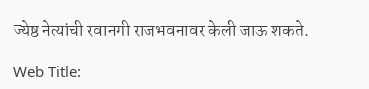ज्येष्ठ नेत्यांची रवानगी राजभवनावर केली जाऊ शकते.

Web Title: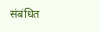संबंधित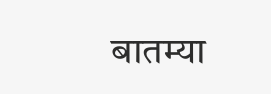बातम्या